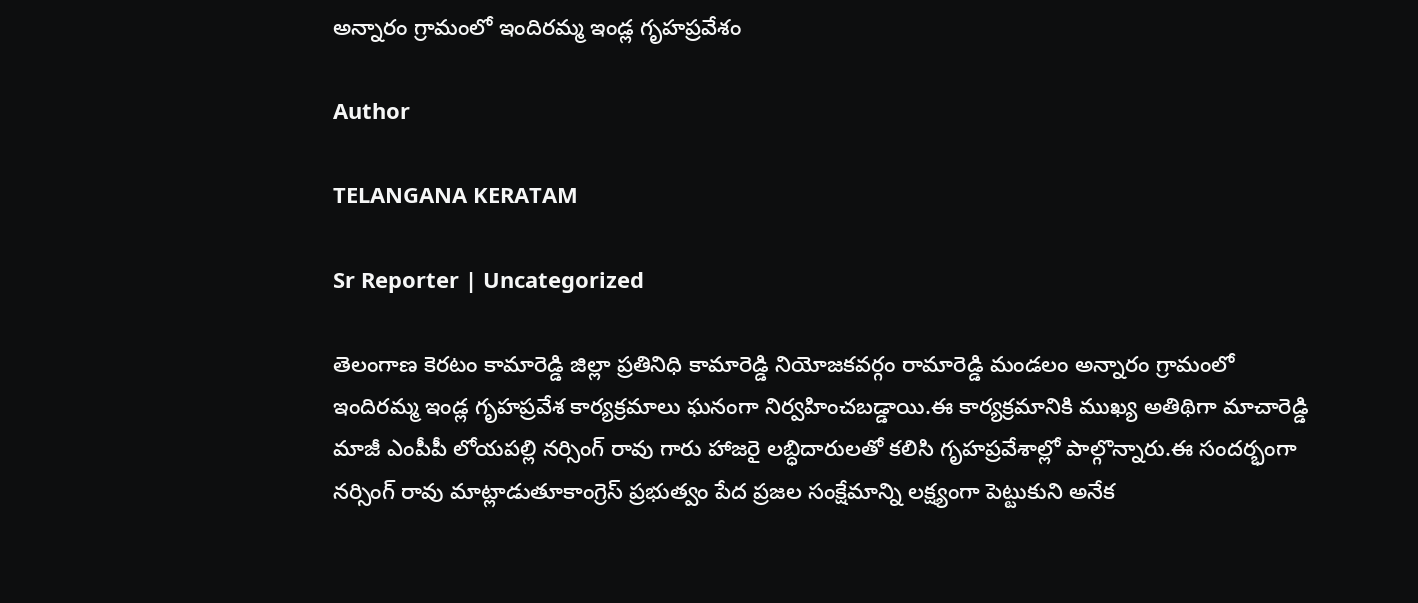అన్నారం గ్రామంలో ఇందిరమ్మ ఇండ్ల గృహప్రవేశం

Author

TELANGANA KERATAM

Sr Reporter | Uncategorized

తెలంగాణ కెరటం కామారెడ్డి జిల్లా ప్రతినిధి కామారెడ్డి నియోజకవర్గం రామారెడ్డి మండలం అన్నారం గ్రామంలో ఇందిరమ్మ ఇండ్ల గృహప్రవేశ కార్యక్రమాలు ఘనంగా నిర్వహించబడ్డాయి.ఈ కార్యక్రమానికి ముఖ్య అతిథిగా మాచారెడ్డి మాజీ ఎంపీపీ లోయపల్లి నర్సింగ్ రావు గారు హాజరై లబ్ధిదారులతో కలిసి గృహప్రవేశాల్లో పాల్గొన్నారు.ఈ సందర్భంగా నర్సింగ్ రావు మాట్లాడుతూకాంగ్రెస్ ప్రభుత్వం పేద ప్రజల సంక్షేమాన్ని లక్ష్యంగా పెట్టుకుని అనేక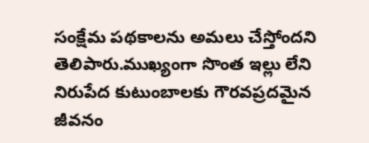సంక్షేమ పథకాలను అమలు చేస్తోందని తెలిపారు.ముఖ్యంగా సొంత ఇల్లు లేని నిరుపేద కుటుంబాలకు గౌరవప్రదమైన జీవనం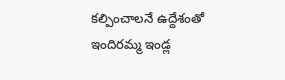కల్పించాలనే ఉద్దేశంతో ఇందిరమ్మ ఇండ్ల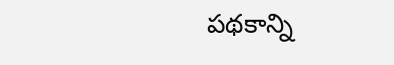పథకాన్ని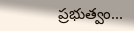ప్రభుత్వం...